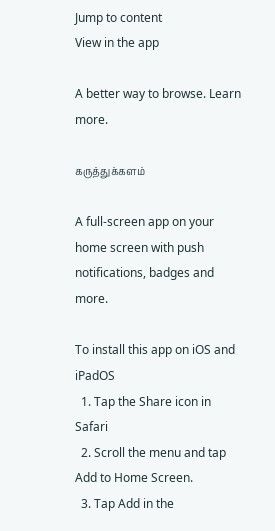Jump to content
View in the app

A better way to browse. Learn more.

கருத்துக்களம்

A full-screen app on your home screen with push notifications, badges and more.

To install this app on iOS and iPadOS
  1. Tap the Share icon in Safari
  2. Scroll the menu and tap Add to Home Screen.
  3. Tap Add in the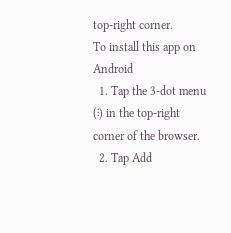top-right corner.
To install this app on Android
  1. Tap the 3-dot menu (⋮) in the top-right corner of the browser.
  2. Tap Add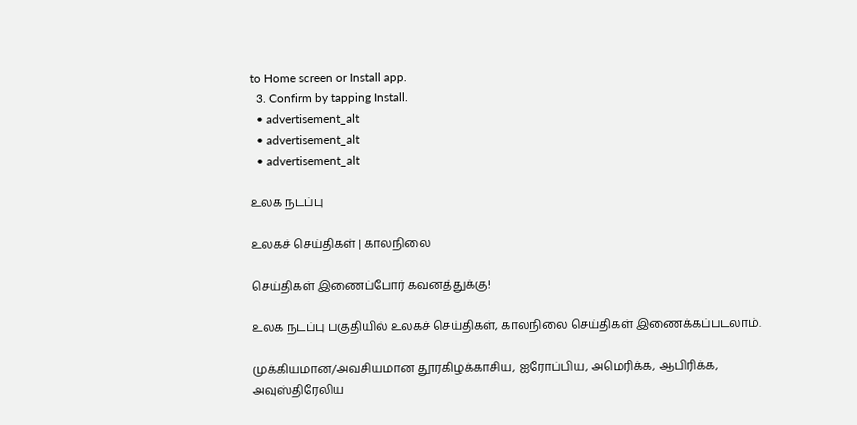to Home screen or Install app.
  3. Confirm by tapping Install.
  • advertisement_alt
  • advertisement_alt
  • advertisement_alt

உலக நடப்பு

உலகச் செய்திகள் | காலநிலை

செய்திகள் இணைப்போர் கவனத்துக்கு!

உலக நடப்பு பகுதியில் உலகச் செய்திகள், காலநிலை செய்திகள் இணைக்கப்படலாம்.

முக்கியமான/அவசியமான தூரகிழக்காசிய, ஐரோப்பிய, அமெரிக்க, ஆபிரிக்க, அவுஸ்திரேலிய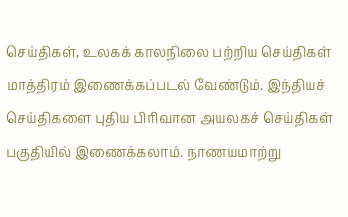செய்திகள், உலகக் காலநிலை பற்றிய செய்திகள் மாத்திரம் இணைக்கப்படல் வேண்டும். இந்தியச் செய்திகளை புதிய பிரிவான அயலகச் செய்திகள் பகுதியில் இணைக்கலாம். நாணயமாற்று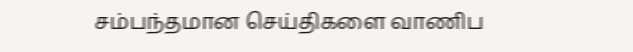சம்பந்தமான செய்திகளை வாணிப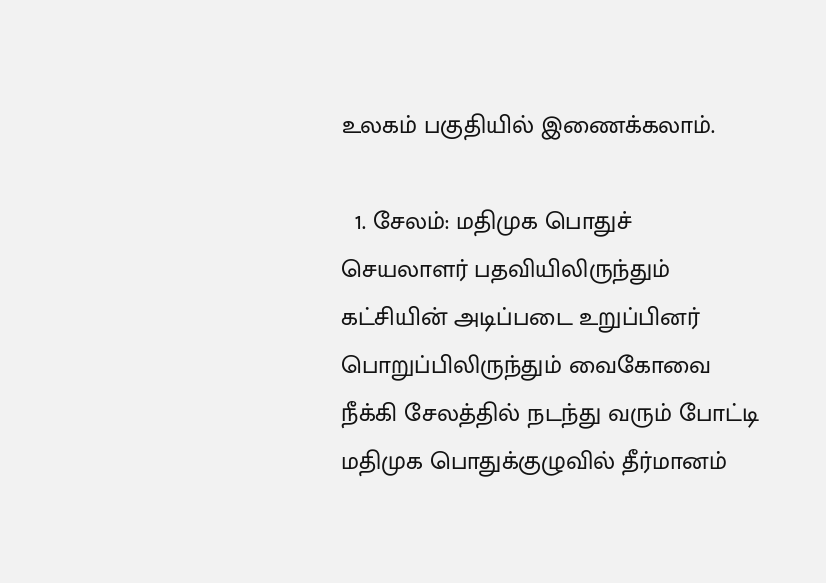உலகம் பகுதியில் இணைக்கலாம்.

  1. சேலம்: மதிமுக பொதுச் செயலாளர் பதவியிலிருந்தும் கட்சியின் அடிப்படை உறுப்பினர் பொறுப்பிலிருந்தும் வைகோவை நீக்கி சேலத்தில் நடந்து வரும் போட்டி மதிமுக பொதுக்குழுவில் தீர்மானம்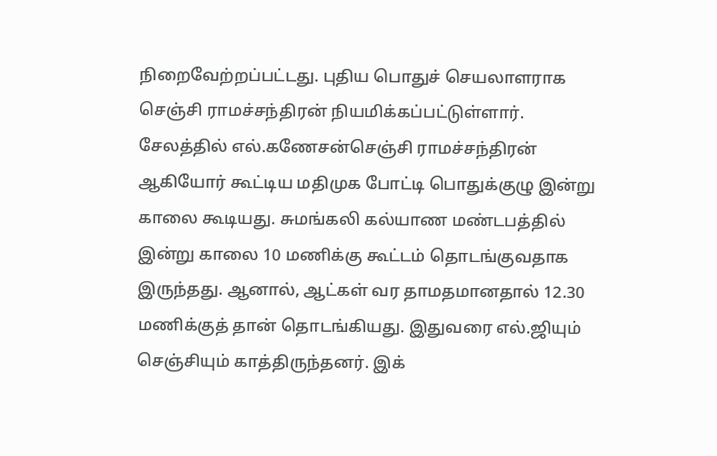நிறைவேற்றப்பட்டது. புதிய பொதுச் செயலாளராக செஞ்சி ராமச்சந்திரன் நியமிக்கப்பட்டுள்ளார். சேலத்தில் எல்.கணேசன்செஞ்சி ராமச்சந்திரன் ஆகியோர் கூட்டிய மதிமுக போட்டி பொதுக்குழு இன்று காலை கூடியது. சுமங்கலி கல்யாண மண்டபத்தில் இன்று காலை 10 மணிக்கு கூட்டம் தொடங்குவதாக இருந்தது. ஆனால், ஆட்கள் வர தாமதமானதால் 12.30 மணிக்குத் தான் தொடங்கியது. இதுவரை எல்.ஜியும் செஞ்சியும் காத்திருந்தனர். இக்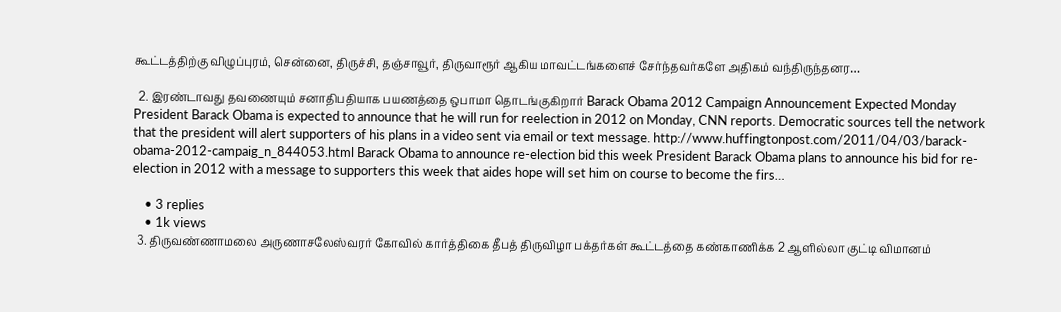கூட்டத்திற்கு விழுப்புரம், சென்னை, திருச்சி, தஞ்சாவூர், திருவாரூர் ஆகிய மாவட்டங்களைச் சேர்ந்தவர்களே அதிகம் வந்திருந்தனர…

  2. இரண்டாவது தவணையும் சனாதிபதியாக பயணத்தை ஒபாமா தொடங்குகிறார் Barack Obama 2012 Campaign Announcement Expected Monday President Barack Obama is expected to announce that he will run for reelection in 2012 on Monday, CNN reports. Democratic sources tell the network that the president will alert supporters of his plans in a video sent via email or text message. http://www.huffingtonpost.com/2011/04/03/barack-obama-2012-campaig_n_844053.html Barack Obama to announce re-election bid this week President Barack Obama plans to announce his bid for re-election in 2012 with a message to supporters this week that aides hope will set him on course to become the firs…

    • 3 replies
    • 1k views
  3. திருவண்ணாமலை அருணாசலேஸ்வரர் கோவில் கார்த்திகை தீபத் திருவிழா பக்தர்கள் கூட்டத்தை கண்காணிக்க 2 ஆளில்லா குட்டி விமானம்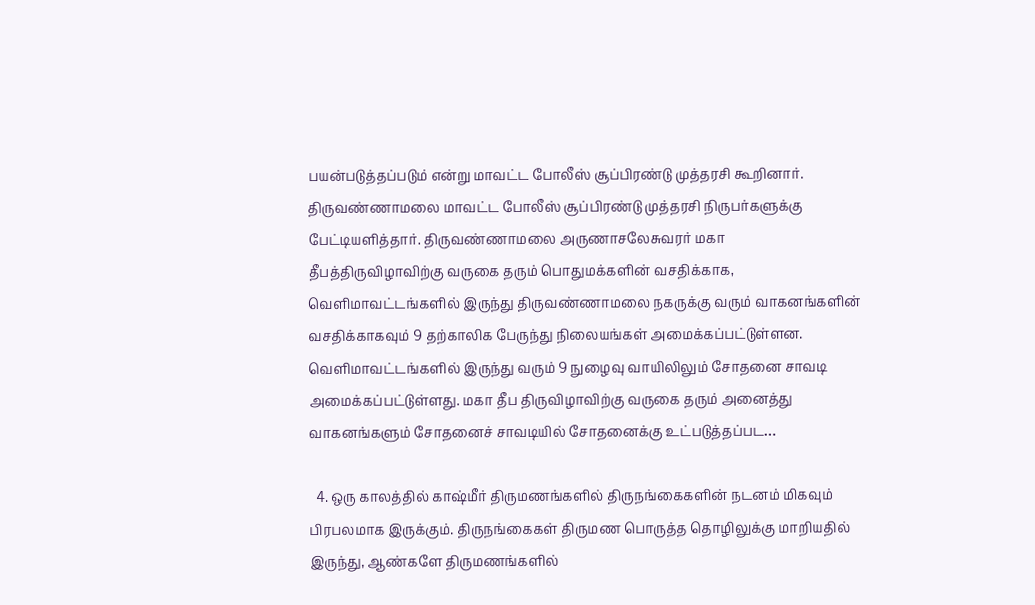பயன்படுத்தப்படும் என்று மாவட்ட போலீஸ் சூப்பிரண்டு முத்தரசி கூறினார். திருவண்ணாமலை மாவட்ட போலீஸ் சூப்பிரண்டு முத்தரசி நிருபர்களுக்கு பேட்டியளித்தார். திருவண்ணாமலை அருணாசலேசுவரர் மகா தீபத்திருவிழாவிற்கு வருகை தரும் பொதுமக்களின் வசதிக்காக, வெளிமாவட்டங்களில் இருந்து திருவண்ணாமலை நகருக்கு வரும் வாகனங்களின் வசதிக்காகவும் 9 தற்காலிக பேருந்து நிலையங்கள் அமைக்கப்பட்டுள்ளன. வெளிமாவட்டங்களில் இருந்து வரும் 9 நுழைவு வாயிலிலும் சோதனை சாவடி அமைக்கப்பட்டுள்ளது. மகா தீப திருவிழாவிற்கு வருகை தரும் அனைத்து வாகனங்களும் சோதனைச் சாவடியில் சோதனைக்கு உட்படுத்தப்பட…

  4. ஒரு காலத்தில் காஷ்மீர் திருமணங்களில் திருநங்கைகளின் நடனம் மிகவும் பிரபலமாக இருக்கும். திருநங்கைகள் திருமண பொருத்த தொழிலுக்கு மாறியதில் இருந்து, ஆண்களே திருமணங்களில்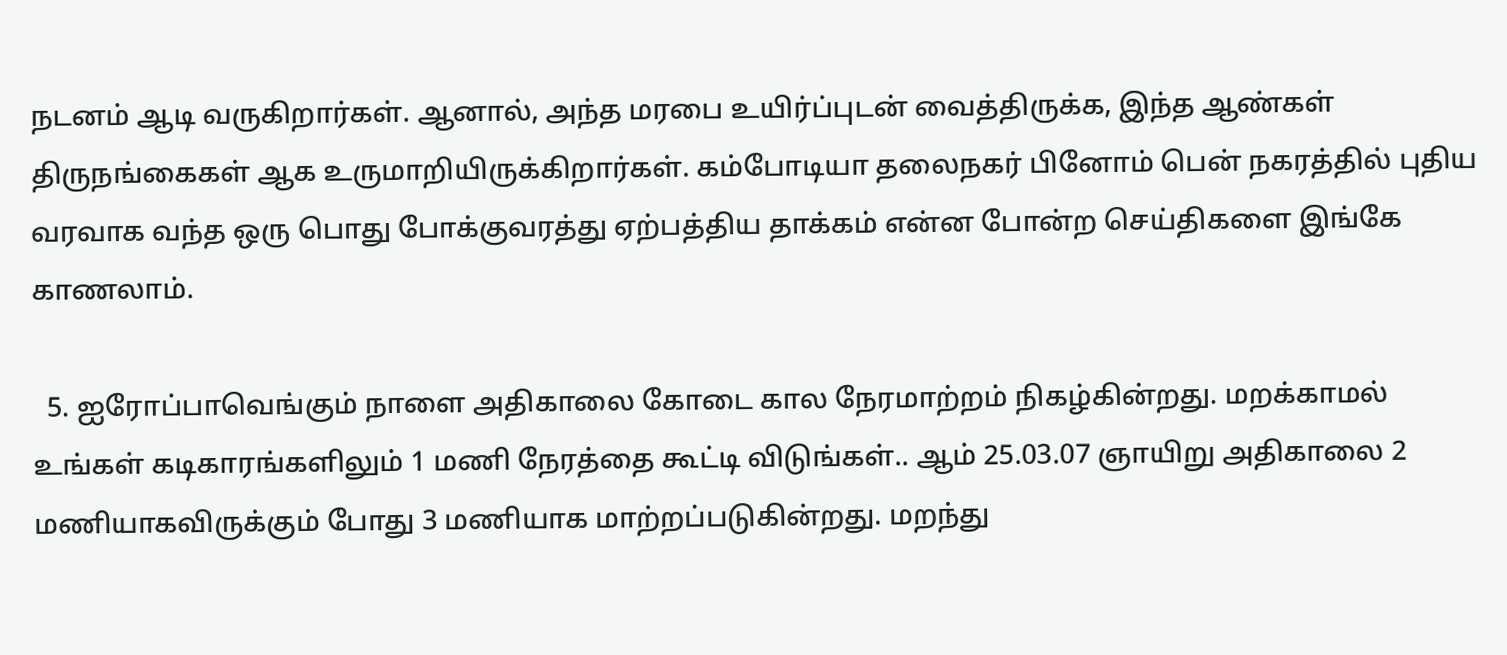நடனம் ஆடி வருகிறார்கள். ஆனால், அந்த மரபை உயிர்ப்புடன் வைத்திருக்க, இந்த ஆண்கள் திருநங்கைகள் ஆக உருமாறியிருக்கிறார்கள். கம்போடியா தலைநகர் பினோம் பென் நகரத்தில் புதிய வரவாக வந்த ஒரு பொது போக்குவரத்து ஏற்பத்திய தாக்கம் என்ன போன்ற செய்திகளை இங்கே காணலாம்.

  5. ஐரோப்பாவெங்கும் நாளை அதிகாலை கோடை கால நேரமாற்றம் நிகழ்கின்றது. மறக்காமல் உங்கள் கடிகாரங்களிலும் 1 மணி நேரத்தை கூட்டி விடுங்கள்.. ஆம் 25.03.07 ஞாயிறு அதிகாலை 2 மணியாகவிருக்கும் போது 3 மணியாக மாற்றப்படுகின்றது. மறந்து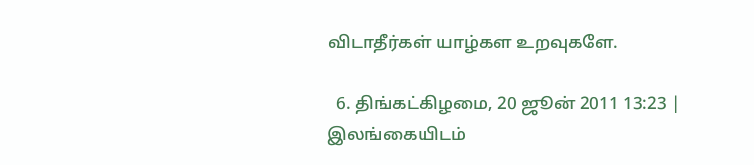விடாதீர்கள் யாழ்கள உறவுகளே.

  6. திங்கட்கிழமை, 20 ஜூன் 2011 13:23 | இலங்கையிடம்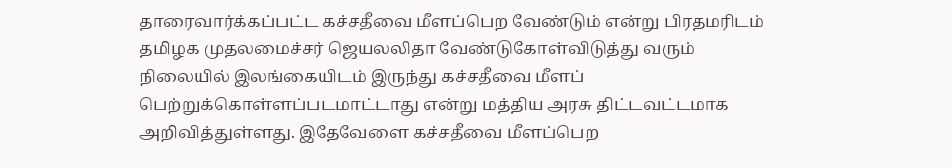தாரைவார்க்கப்பட்ட கச்சதீவை மீளப்பெற வேண்டும் என்று பிரதமரிடம் தமிழக முதலமைச்சர் ஜெயலலிதா வேண்டுகோள்விடுத்து வரும் நிலையில் இலங்கையிடம் இருந்து கச்சதீவை மீளப் பெற்றுக்கொள்ளப்படமாட்டாது என்று மத்திய அரசு திட்டவட்டமாக அறிவித்துள்ளது. இதேவேளை கச்சதீவை மீளப்பெற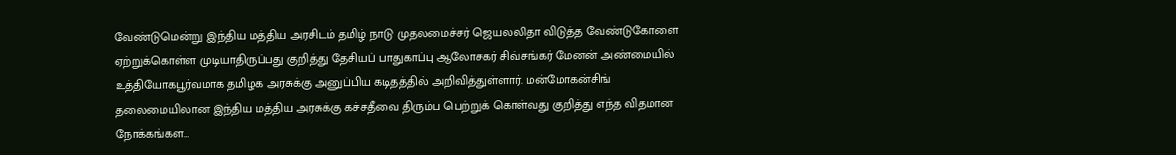வேண்டுமென்று இந்திய மத்திய அரசிடம் தமிழ் நாடு முதலமைச்சர் ஜெயலலிதா விடுத்த வேண்டுகோளை ஏற்றுக்கொள்ள முடியாதிருப்பது குறித்து தேசியப் பாதுகாப்பு ஆலோசகர் சிவ்சங்கர் மேனன் அண்மையில் உத்தியோகபூர்வமாக தமிழக அரசுக்கு அனுப்பிய கடிதத்தில் அறிவித்துள்ளார். மன்மோகன்சிங் தலைமையிலான இந்திய மத்திய அரசுக்கு கச்சதீவை திரும்ப பெற்றுக் கொள்வது குறித்து எந்த விதமான நோக்கங்கள…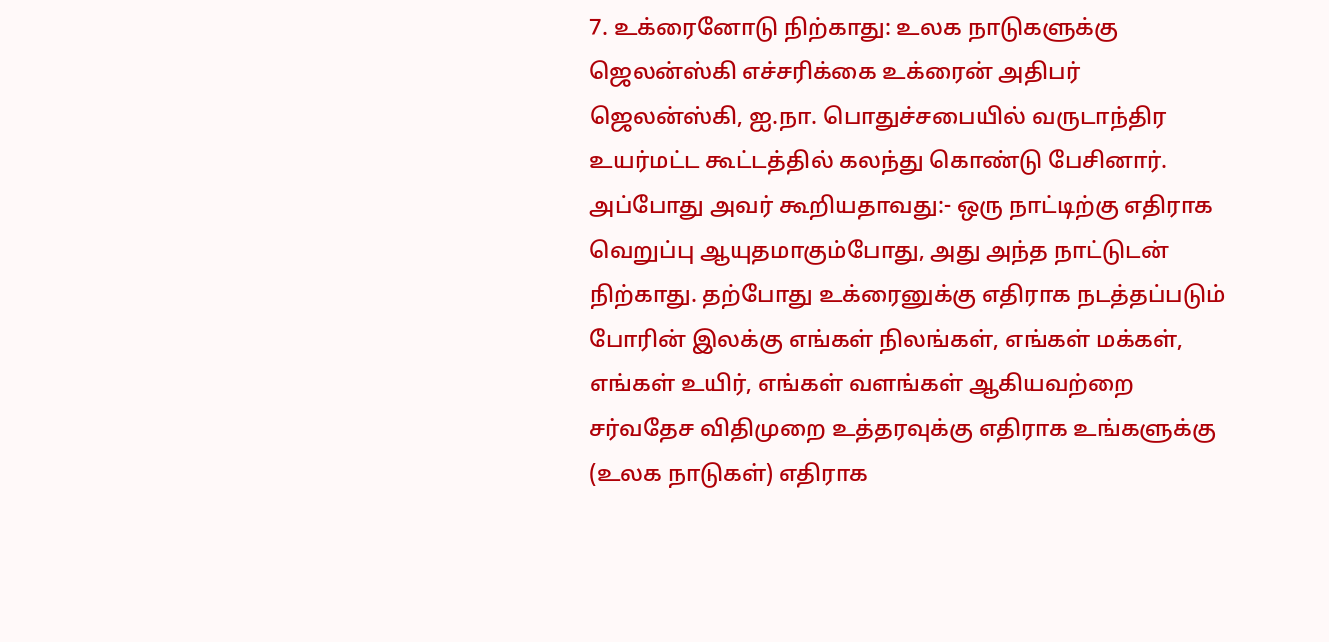7. உக்ரைனோடு நிற்காது: உலக நாடுகளுக்கு ஜெலன்ஸ்கி எச்சரிக்கை உக்ரைன் அதிபர் ஜெலன்ஸ்கி, ஐ.நா. பொதுச்சபையில் வருடாந்திர உயர்மட்ட கூட்டத்தில் கலந்து கொண்டு பேசினார். அப்போது அவர் கூறியதாவது:- ஒரு நாட்டிற்கு எதிராக வெறுப்பு ஆயுதமாகும்போது, அது அந்த நாட்டுடன் நிற்காது. தற்போது உக்ரைனுக்கு எதிராக நடத்தப்படும் போரின் இலக்கு எங்கள் நிலங்கள், எங்கள் மக்கள், எங்கள் உயிர், எங்கள் வளங்கள் ஆகியவற்றை சர்வதேச விதிமுறை உத்தரவுக்கு எதிராக உங்களுக்கு (உலக நாடுகள்) எதிராக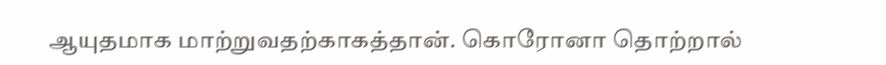ஆயுதமாக மாற்றுவதற்காகத்தான். கொரோனா தொற்றால்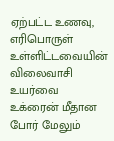ஏற்பட்ட உணவு, எரிபொருள் உள்ளிட்டவையின் விலைவாசி உயர்வை உக்ரைன் மீதான போர் மேலும்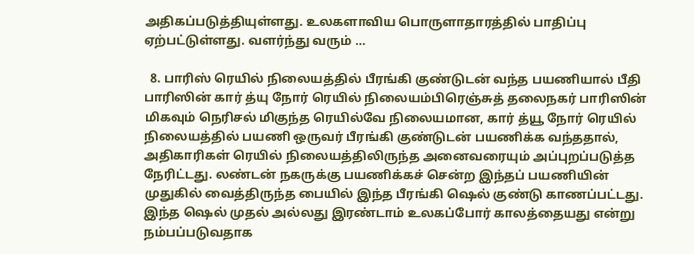அதிகப்படுத்தியுள்ளது. உலகளாவிய பொருளாதாரத்தில் பாதிப்பு ஏற்பட்டுள்ளது. வளர்ந்து வரும் …

  8. பாரிஸ் ரெயில் நிலையத்தில் பீரங்கி குண்டுடன் வந்த பயணியால் பீதி பாரிஸின் கார் த்யு நோர் ரெயில் நிலையம்பிரெஞ்சுத் தலைநகர் பாரிஸின் மிகவும் நெரிசல் மிகுந்த ரெயில்வே நிலையமான, கார் த்யூ நோர் ரெயில் நிலையத்தில் பயணி ஒருவர் பீரங்கி குண்டுடன் பயணிக்க வந்ததால், அதிகாரிகள் ரெயில் நிலையத்திலிருந்த அனைவரையும் அப்புறப்படுத்த நேரிட்டது. லண்டன் நகருக்கு பயணிக்கச் சென்ற இந்தப் பயணியின் முதுகில் வைத்திருந்த பையில் இந்த பீரங்கி ஷெல் குண்டு காணப்பட்டது. இந்த ஷெல் முதல் அல்லது இரண்டாம் உலகப்போர் காலத்தையது என்று நம்பப்படுவதாக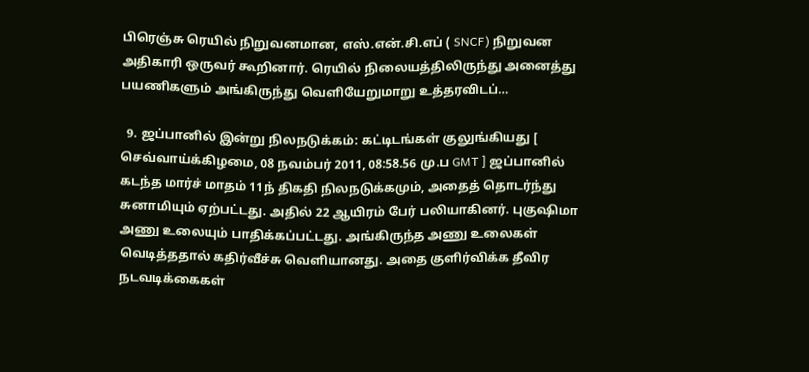பிரெஞ்சு ரெயில் நிறுவனமான, எஸ்.என்.சி.எப் ( SNCF) நிறுவன அதிகாரி ஒருவர் கூறினார். ரெயில் நிலையத்திலிருந்து அனைத்து பயணிகளும் அங்கிருந்து வெளியேறுமாறு உத்தரவிடப்…

  9. ஜப்பானில் இன்று நிலநடுக்கம்: கட்டிடங்கள் குலுங்கியது [ செவ்வாய்க்கிழமை, 08 நவம்பர் 2011, 08:58.56 மு.ப GMT ] ஜப்பானில் கடந்த மார்ச் மாதம் 11ந் திகதி நிலநடுக்கமும், அதைத் தொடர்ந்து சுனாமியும் ஏற்பட்டது. அதில் 22 ஆயிரம் பேர் பலியாகினர். புகுஷிமா அணு உலையும் பாதிக்கப்பட்டது. அங்கிருந்த அணு உலைகள் வெடித்ததால் கதிர்வீச்சு வெளியானது. அதை குளிர்விக்க தீவிர நடவடிக்கைகள்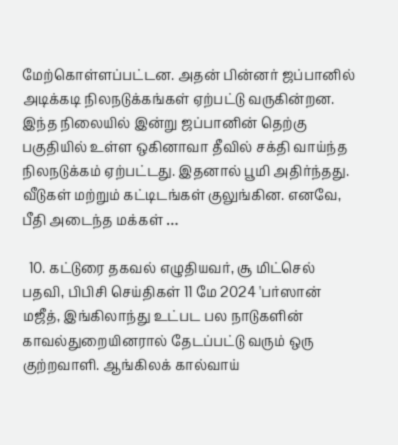மேற்கொள்ளப்பட்டன. அதன் பின்னர் ஜப்பானில் அடிக்கடி நிலநடுக்கங்கள் ஏற்பட்டு வருகின்றன. இந்த நிலையில் இன்று ஜப்பானின் தெற்கு பகுதியில் உள்ள ஒகினாவா தீவில் சக்தி வாய்ந்த நிலநடுக்கம் ஏற்பட்டது. இதனால் பூமி அதிர்ந்தது. வீடுகள் மற்றும் கட்டிடங்கள் குலுங்கின. எனவே, பீதி அடைந்த மக்கள் …

  10. கட்டுரை தகவல் எழுதியவர், சூ மிட்செல் பதவி, பிபிசி செய்திகள் 11 மே 2024 'பர்ஸான் மஜீத், இங்கிலாந்து உட்பட பல நாடுகளின் காவல்துறையினரால் தேடப்பட்டு வரும் ஒரு குற்றவாளி. ஆங்கிலக் கால்வாய்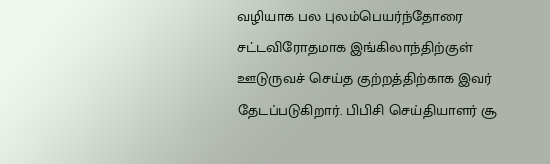வழியாக பல புலம்பெயர்ந்தோரை சட்டவிரோதமாக இங்கிலாந்திற்குள் ஊடுருவச் செய்த குற்றத்திற்காக இவர் தேடப்படுகிறார். பிபிசி செய்தியாளர் சூ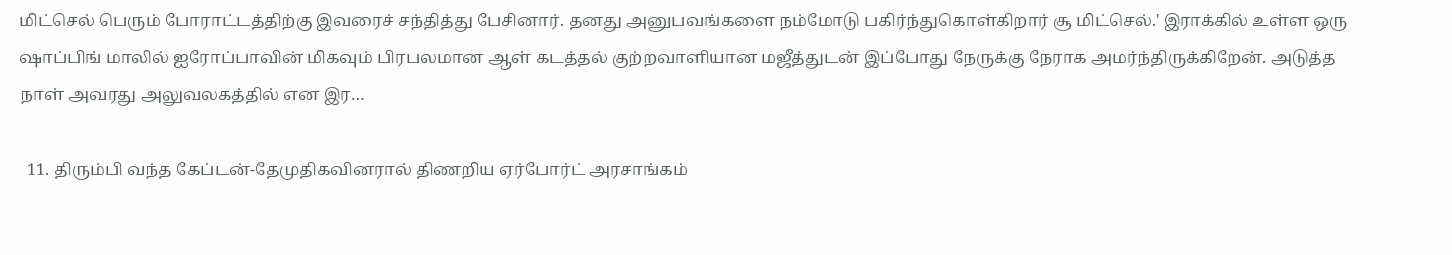மிட்செல் பெரும் போராட்டத்திற்கு இவரைச் சந்தித்து பேசினார். தனது அனுபவங்களை நம்மோடு பகிர்ந்துகொள்கிறார் சூ மிட்செல்.' இராக்கில் உள்ள ஒரு ஷாப்பிங் மாலில் ஐரோப்பாவின் மிகவும் பிரபலமான ஆள் கடத்தல் குற்றவாளியான மஜீத்துடன் இப்போது நேருக்கு நேராக அமர்ந்திருக்கிறேன். அடுத்த நாள் அவரது அலுவலகத்தில் என இர…

  11. திரும்பி வந்த கேப்டன்-தேமுதிகவினரால் திணறிய ஏர்போர்ட் அரசாங்கம்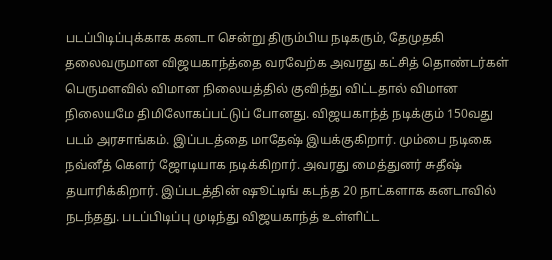படப்பிடிப்புக்காக கனடா சென்று திரும்பிய நடிகரும், தேமுதகி தலைவருமான விஜயகாந்த்தை வரவேற்க அவரது கட்சித் தொண்டர்கள் பெருமளவில் விமான நிலையத்தில் குவிந்து விட்டதால் விமான நிலையமே திமிலோகப்பட்டுப் போனது. விஜயகாந்த் நடிக்கும் 150வது படம் அரசாங்கம். இப்படத்தை மாதேஷ் இயக்குகிறார். மும்பை நடிகை நவ்னீத் கெளர் ஜோடியாக நடிக்கிறார். அவரது மைத்துனர் சுதீஷ் தயாரிக்கிறார். இப்படத்தின் ஷூட்டிங் கடந்த 20 நாட்களாக கனடாவில் நடந்தது. படப்பிடிப்பு முடிந்து விஜயகாந்த் உள்ளிட்ட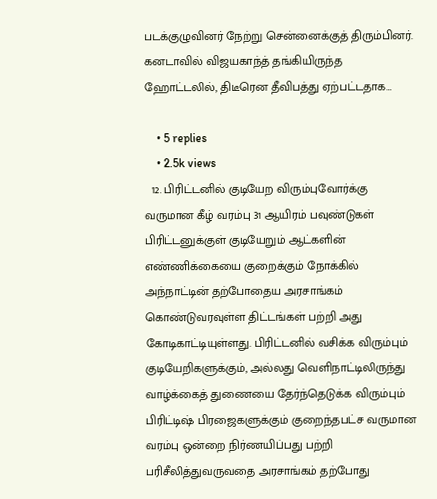படக்குழுவினர் நேற்று சென்னைக்குத் திரும்பினர். கனடாவில் விஜயகாந்த் தங்கியிருந்த ஹோட்டலில், திடீரென தீவிபத்து ஏற்பட்டதாக…

    • 5 replies
    • 2.5k views
  12. பிரிட்டனில் குடியேற விரும்புவோர்க்கு வருமான கீழ் வரம்பு 31 ஆயிரம் பவுண்டுகள் பிரிட்டனுக்குள் குடியேறும் ஆட்களின் எண்ணிக்கையை குறைக்கும் நோக்கில் அந்நாட்டின் தற்போதைய அரசாங்கம் கொண்டுவரவுள்ள திட்டங்கள் பற்றி அது கோடிகாட்டியுள்ளது. பிரிட்டனில் வசிக்க விரும்பும் குடியேறிகளுக்கும், அல்லது வெளிநாட்டிலிருந்து வாழ்க்கைத் துணையை தேர்ந்தெடுக்க விரும்பும் பிரிட்டிஷ் பிரஜைகளுக்கும் குறைந்தபட்ச வருமான வரம்பு ஒன்றை நிர்ணயிப்பது பற்றி பரிசீலித்துவருவதை அரசாங்கம் தற்போது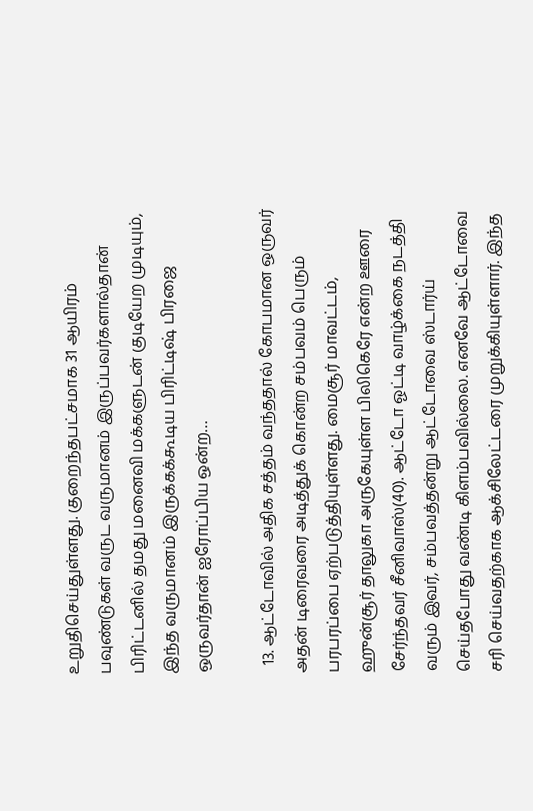உறுதிசெய்துள்ளது. குறைந்தபட்சமாக 31 ஆயிரம் பவுண்டுகள் வருட வருமானம் இருப்பவர்களால்தான் பிரிட்டனில் தமது மனைவி மக்களுடன் குடியேற முடியும், இந்த வருமானம் இருக்கக்கூடிய பிரிட்டிஷ் பிரஜை ஒருவர்தான் ஐரோப்பிய ஒன்ற…

  13. ஆட்டோவில் அதிக சத்தம் வந்ததால் கோபமான ஒருவர் அதன் டிரைவரை அடித்துக் கொன்ற சம்பவம் பெரும் பரபரப்பை ஏற்படுத்தியுள்ளது. மைசூர் மாவட்டம், ஹுன்சூர் தாலுகா அருகேயுள்ள பிலிகெரே என்ற ஊரை சேர்ந்தவர் சீனிவாஸ்(40). ஆட்டோ ஓட்டி வாழ்க்கை நடத்தி வரும் இவர், சம்பவத்தன்று ஆட்டோவை ஸ்டார்ய் செய்தபோது வண்டி கிளம்பவில்லை. எனவே ஆட்டோவை சரி செய்வதற்காக ஆக்சிலேட்டரை முறுக்கியுள்ளார். இந்த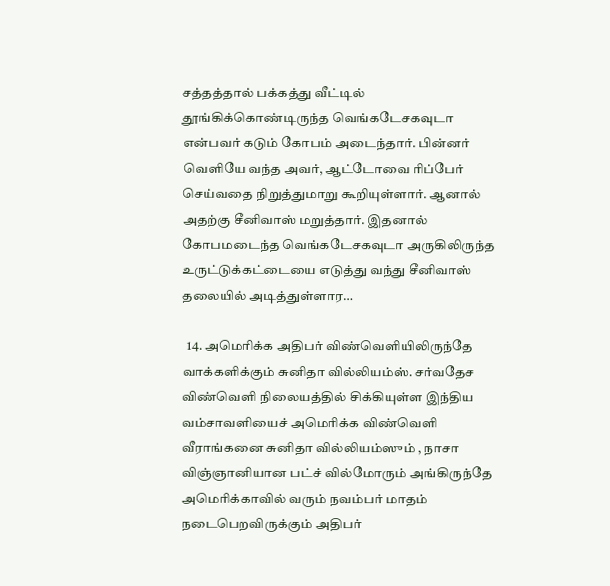சத்தத்தால் பக்கத்து வீட்டில் தூங்கிக்கொண்டிருந்த வெங்கடேசகவுடா என்பவர் கடும் கோபம் அடைந்தார். பின்னர் வெளியே வந்த அவர், ஆட்டோவை ரிப்பேர் செய்வதை நிறுத்துமாறு கூறியுள்ளார். ஆனால் அதற்கு சீனிவாஸ் மறுத்தார். இதனால் கோபமடைந்த வெங்கடேசகவுடா அருகிலிருந்த உருட்டுக்கட்டையை எடுத்து வந்து சீனிவாஸ் தலையில் அடித்துள்ளார…

  14. அமெரிக்க அதிபர் விண்வெளியிலிருந்தே வாக்களிக்கும் சுனிதா வில்லியம்ஸ். சர்வதேச விண்வெளி நிலையத்தில் சிக்கியுள்ள இந்திய வம்சாவளியைச் அமெரிக்க விண்வெளி வீராங்கனை சுனிதா வில்லியம்ஸும் , நாசா விஞ்ஞானியான பட்ச் வில்மோரும் அங்கிருந்தே அமெரிக்காவில் வரும் நவம்பர் மாதம் நடைபெறவிருக்கும் அதிபர்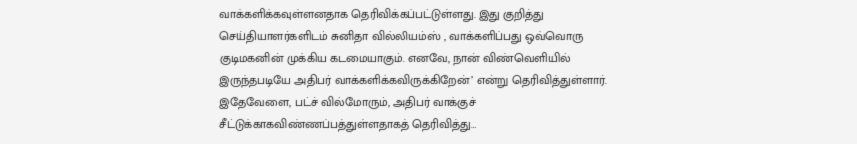வாக்களிக்கவுள்ளனதாக தெரிவிக்கப்பட்டுள்ளது. இது குறித்து செய்தியாளர்களிடம் சுனிதா வில்லியம்ஸ் , வாக்களிப்பது ஒவ்வொரு குடிமகனின் முக்கிய கடமையாகும். எனவே, நான் விண்வெளியில் இருந்தபடியே அதிபர் வாக்களிக்கவிருக்கிறேன்’ என்று தெரிவித்துள்ளார். இதேவேளை, பட்ச் வில்மோரும், அதிபர் வாக்குச் சீட்டுக்காகவிண்ணப்பத்துள்ளதாகத் தெரிவித்து…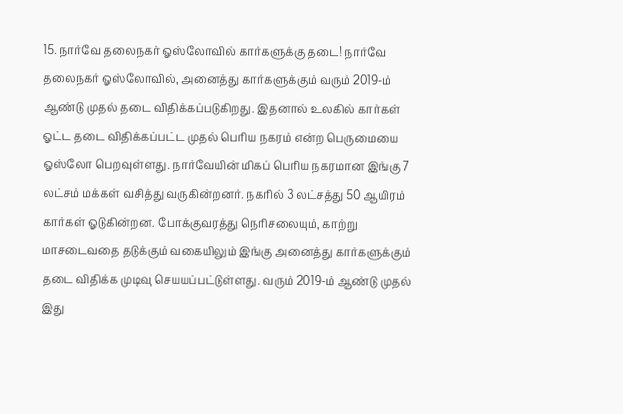15. நார்வே தலைநகர் ஓஸ்லோவில் கார்களுக்கு தடை! நார்வே தலைநகர் ஓஸ்லோவில், அனைத்து கார்களுக்கும் வரும் 2019-ம் ஆண்டு முதல் தடை விதிக்கப்படுகிறது. இதனால் உலகில் கார்கள் ஓட்ட தடை விதிக்கப்பட்ட முதல் பெரிய நகரம் என்ற பெருமையை ஓஸ்லோ பெறவுள்ளது. நார்வேயின் மிகப் பெரிய நகரமான இங்கு 7 லட்சம் மக்கள் வசித்து வருகின்றனர். நகரில் 3 லட்சத்து 50 ஆயிரம் கார்கள் ஓடுகின்றன. போக்குவரத்து நெரிசலையும், காற்று மாசடைவதை தடுக்கும் வகையிலும் இங்கு அனைத்து கார்களுக்கும் தடை விதிக்க முடிவு செயயப்பட்டுள்ளது. வரும் 2019-ம் ஆண்டு முதல் இது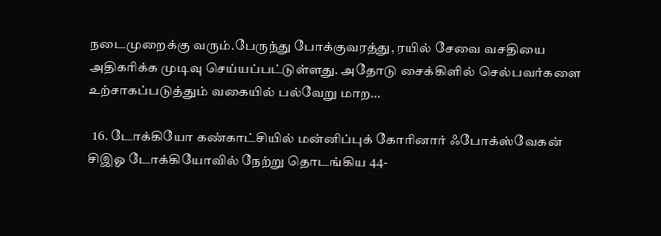நடைமுறைக்கு வரும்.பேருந்து போக்குவரத்து, ரயில் சேவை வசதியை அதிகரிக்க முடிவு செய்யப்பட்டுள்ளது. அதோடு சைக்கிளில் செல்பவர்களை உற்சாகப்படுத்தும் வகையில் பல்வேறு மாற…

  16. டோக்கியோ கண்காட்சியில் மன்னிப்புக் கோரினார் ஃபோக்ஸ்வேகன் சிஇஓ டோக்கியோவில் நேற்று தொடங்கிய 44-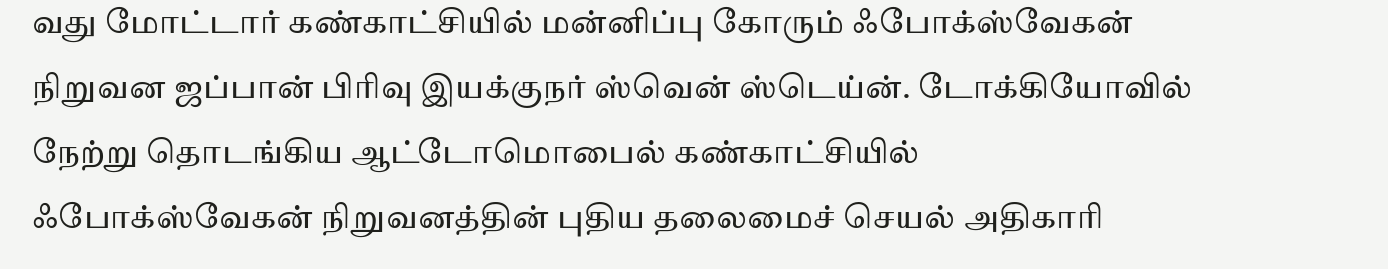வது மோட்டார் கண்காட்சியில் மன்னிப்பு கோரும் ஃபோக்ஸ்வேகன் நிறுவன ஜப்பான் பிரிவு இயக்குநர் ஸ்வென் ஸ்டெய்ன். டோக்கியோவில் நேற்று தொடங்கிய ஆட்டோமொபைல் கண்காட்சியில் ஃபோக்ஸ்வேகன் நிறுவனத்தின் புதிய தலைமைச் செயல் அதிகாரி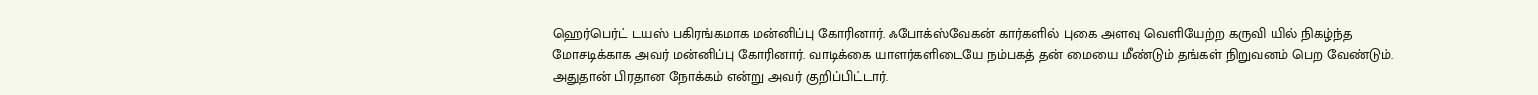ஹெர்பெர்ட் டயஸ் பகிரங்கமாக மன்னிப்பு கோரினார். ஃபோக்ஸ்வேகன் கார்களில் புகை அளவு வெளியேற்ற கருவி யில் நிகழ்ந்த மோசடிக்காக அவர் மன்னிப்பு கோரினார். வாடிக்கை யாளர்களிடையே நம்பகத் தன் மையை மீண்டும் தங்கள் நிறுவனம் பெற வேண்டும். அதுதான் பிரதான நோக்கம் என்று அவர் குறிப்பிட்டார்.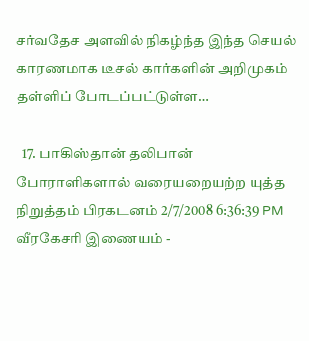சர்வதேச அளவில் நிகழ்ந்த இந்த செயல் காரணமாக டீசல் கார்களின் அறிமுகம் தள்ளிப் போடப்பட்டுள்ள…

  17. பாகிஸ்தான் தலிபான் போராளிகளால் வரையறையற்ற யுத்த நிறுத்தம் பிரகடனம் 2/7/2008 6:36:39 PM வீரகேசரி இணையம் -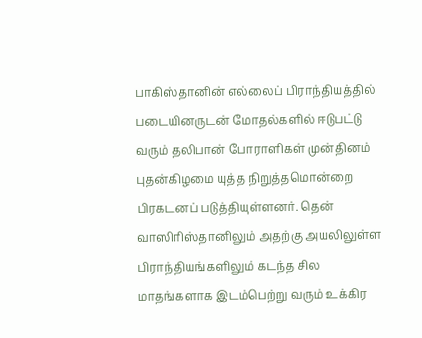பாகிஸ்தானின் எல்லைப் பிராந்தியத்தில் படையினருடன் மோதல்களில் ஈடுபட்டு வரும் தலிபான் போராளிகள் முன்தினம் புதன்கிழமை யுத்த நிறுத்தமொன்றை பிரகடனப் படுத்தியுள்ளனர். தென் வாஸிரிஸ்தானிலும் அதற்கு அயலிலுள்ள பிராந்தியங்களிலும் கடந்த சில மாதங்களாக இடம்பெற்று வரும் உக்கிர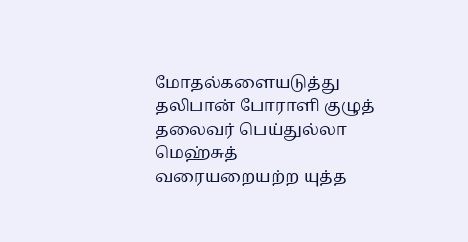மோதல்களையடுத்து தலிபான் போராளி குழுத் தலைவர் பெய்துல்லா மெஹ்சுத் வரையறையற்ற யுத்த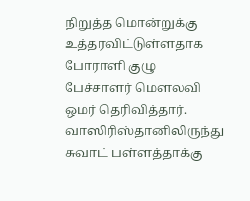நிறுத்த மொன்றுக்கு உத்தரவிட்டுள்ளதாக போராளி குழு பேச்சாளர் மௌலவி ஒமர் தெரிவித்தார். வாஸிரிஸ்தானிலிருந்து சுவாட் பள்ளத்தாக்கு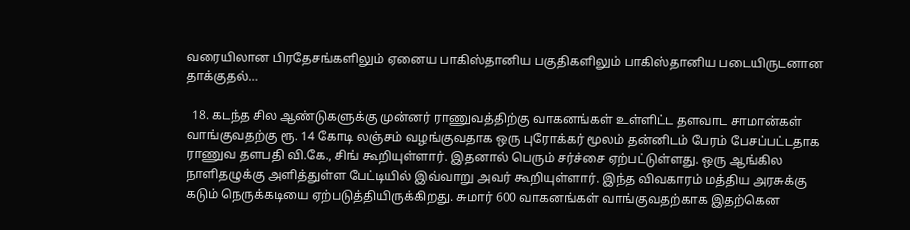வரையிலான பிரதேசங்களிலும் ஏனைய பாகிஸ்தானிய பகுதிகளிலும் பாகிஸ்தானிய படையிருடனான தாக்குதல்…

  18. கடந்த சில ஆண்டுகளுக்கு முன்னர் ராணுவத்திற்கு வாகனங்கள் உள்ளிட்ட தளவாட சாமான்கள் வாங்குவதற்கு ரூ. 14 கோடி லஞ்சம் வழங்குவதாக ஒரு புரோக்கர் மூலம் தன்னிடம் பேரம் பேசப்பட்டதாக ராணுவ தளபதி வி.கே., சிங் கூறியுள்ளார். இதனால் பெரும் சர்ச்சை ஏற்பட்டுள்ளது. ஒரு ஆங்கில நாளிதழுக்கு அளித்துள்ள பேட்டியில் இவ்வாறு அவர் கூறியுள்ளார். இந்த விவகாரம் மத்திய அரசுக்கு கடும் நெருக்கடியை ஏற்படுத்தியிருக்கிறது. சுமார் 600 வாகனங்கள் வாங்குவதற்காக இதற்கென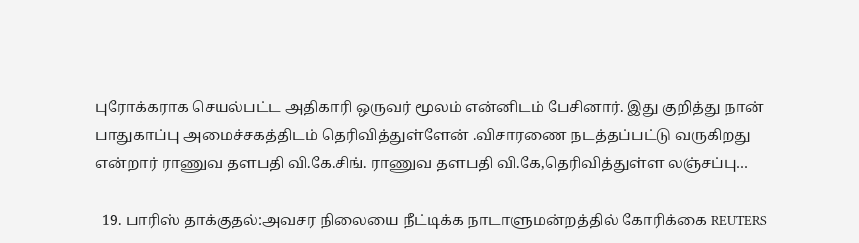புரோக்கராக செயல்பட்ட அதிகாரி ஒருவர் மூலம் என்னிடம் பேசினார். இது குறித்து நான் பாதுகாப்பு அமைச்சகத்திடம் தெரிவித்துள்ளேன் .விசாரணை நடத்தப்பட்டு வருகிறது என்றார் ராணுவ தளபதி வி.கே.சிங். ராணுவ தளபதி வி.கே,தெரிவித்துள்ள லஞ்சப்பு…

  19. பாரிஸ் தாக்குதல்:அவசர நிலையை நீட்டிக்க நாடாளுமன்றத்தில் கோரிக்கை REUTERS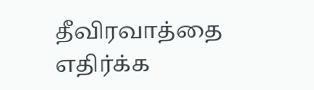தீவிரவாத்தை எதிர்க்க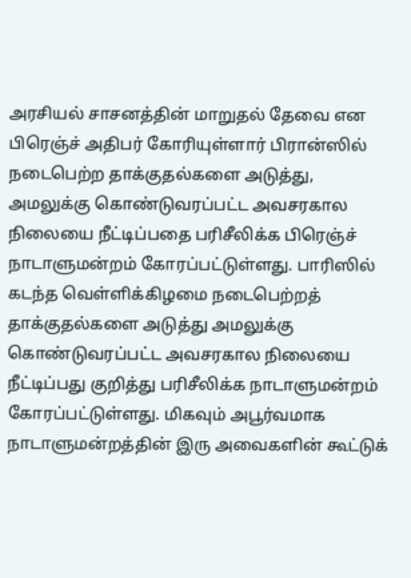அரசியல் சாசனத்தின் மாறுதல் தேவை என பிரெஞ்ச் அதிபர் கோரியுள்ளார் பிரான்ஸில் நடைபெற்ற தாக்குதல்களை அடுத்து, அமலுக்கு கொண்டுவரப்பட்ட அவசரகால நிலையை நீட்டிப்பதை பரிசீலிக்க பிரெஞ்ச் நாடாளுமன்றம் கோரப்பட்டுள்ளது. பாரிஸில் கடந்த வெள்ளிக்கிழமை நடைபெற்றத் தாக்குதல்களை அடுத்து அமலுக்கு கொண்டுவரப்பட்ட அவசரகால நிலையை நீட்டிப்பது குறித்து பரிசீலிக்க நாடாளுமன்றம் கோரப்பட்டுள்ளது. மிகவும் அபூர்வமாக நாடாளுமன்றத்தின் இரு அவைகளின் கூட்டுக்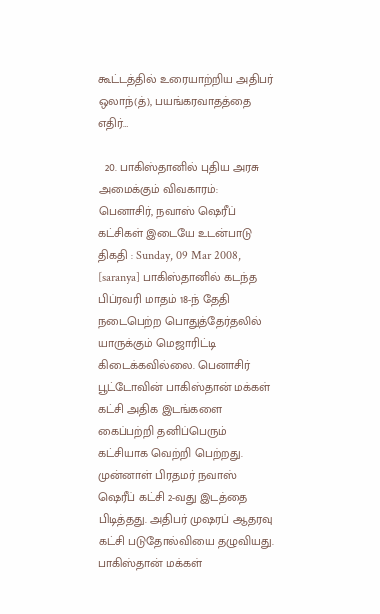கூட்டத்தில் உரையாற்றிய அதிபர் ஒலாந்(த்), பயங்கரவாதத்தை எதிர்…

  20. பாகிஸ்தானில் புதிய அரசு அமைக்கும் விவகாரம்: பெனாசிர், நவாஸ் ஷெரீப் கட்சிகள் இடையே உடன்பாடு திகதி : Sunday, 09 Mar 2008, [saranya] பாகிஸ்தானில் கடந்த பிப்ரவரி மாதம் 18-ந் தேதி நடைபெற்ற பொதுத்தேர்தலில் யாருக்கும் மெஜாரிட்டி கிடைக்கவில்லை. பெனாசிர் பூட்டோவின் பாகிஸ்தான் மக்கள் கட்சி அதிக இடங்களை கைப்பற்றி தனிப்பெரும் கட்சியாக வெற்றி பெற்றது. முன்னாள் பிரதமர் நவாஸ் ஷெரீப் கட்சி 2-வது இடத்தை பிடித்தது. அதிபர் முஷரப் ஆதரவு கட்சி படுதோல்வியை தழுவியது. பாகிஸ்தான் மக்கள்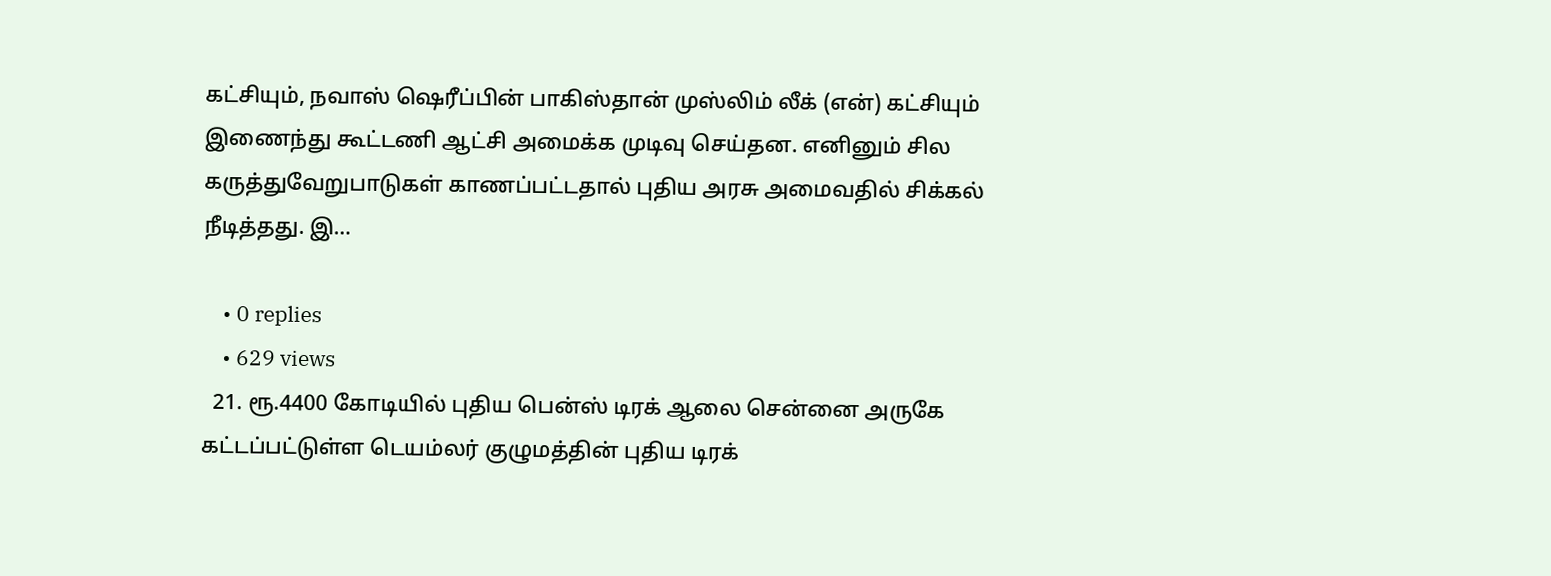கட்சியும், நவாஸ் ஷெரீப்பின் பாகிஸ்தான் முஸ்லிம் லீக் (என்) கட்சியும் இணைந்து கூட்டணி ஆட்சி அமைக்க முடிவு செய்தன. எனினும் சில கருத்துவேறுபாடுகள் காணப்பட்டதால் புதிய அரசு அமைவதில் சிக்கல் நீடித்தது. இ…

    • 0 replies
    • 629 views
  21. ரூ.4400 கோடியில் புதிய பென்ஸ் டிரக் ஆலை சென்னை அருகே கட்டப்பட்டுள்ள டெயம்லர் குழுமத்தின் புதிய டிரக்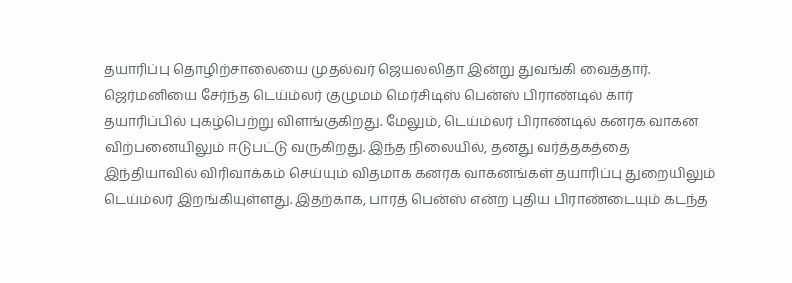தயாரிப்பு தொழிற்சாலையை முதல்வர் ஜெயலலிதா இன்று துவங்கி வைத்தார். ஜெர்மனியை சேர்ந்த டெய்ம்லர் குழுமம் மெர்சிடிஸ் பென்ஸ் பிராண்டில் கார் தயாரிப்பில் புகழ்பெற்று விளங்குகிறது. மேலும், டெய்ம்லர் பிராண்டில் கனரக வாகன விற்பனையிலும் ஈடுபட்டு வருகிறது. இந்த நிலையில், தனது வர்த்தகத்தை இந்தியாவில் விரிவாக்கம் செய்யும் விதமாக கனரக வாகனங்கள் தயாரிப்பு துறையிலும் டெய்ம்லர் இறங்கியுள்ளது. இதற்காக, பாரத் பென்ஸ் என்ற புதிய பிராண்டையும் கடந்த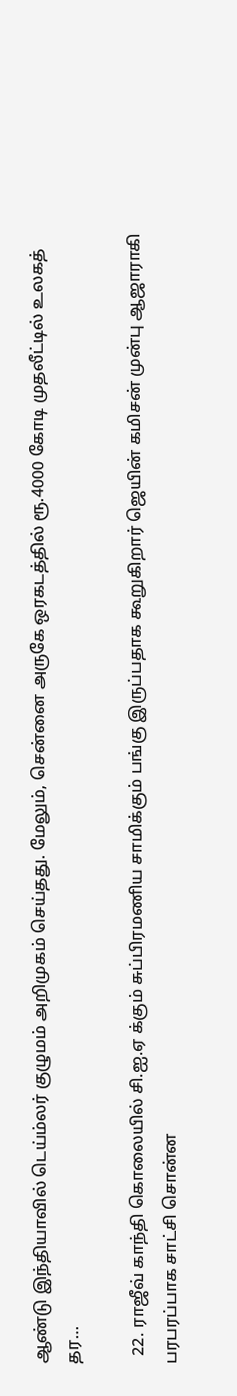ஆண்டு இந்தியாவில் டெய்ம்லர் குழுமம் அறிமுகம் செய்தது. மேலும், சென்னை அருகே ஒரகடத்தில் ரூ.4000 கோடி முதலீட்டில் உலகத் தர…

  22. ராஜீவ் காந்தி கொலையில் சி.ஐ.ஏ க்கும் சுப்பிரமணிய சாமிக்கும் பங்கு இருப்பதாக கூறுகிறார் ஜெயின் கமிசன் முன்பு ஆஜாராகி பரபரப்பாக சாட்சி சொன்ன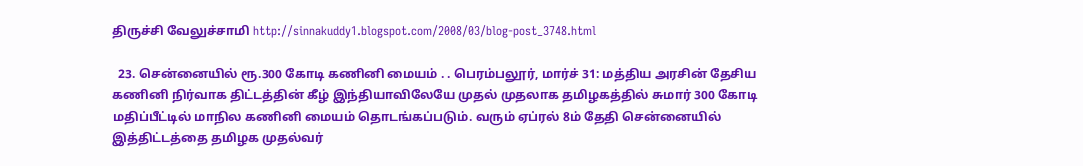திருச்சி வேலுச்சாமி http://sinnakuddy1.blogspot.com/2008/03/blog-post_3748.html

  23. சென்னையில் ரூ.300 கோடி கணினி மையம் . . பெரம்பலூர், மார்ச் 31: மத்திய அரசின் தேசிய கணினி நிர்வாக திட்டத்தின் கீழ் இந்தியாவிலேயே முதல் முதலாக தமிழகத்தில் சுமார் 300 கோடி மதிப்பீட்டில் மாநில கணினி மையம் தொடங்கப்படும். வரும் ஏப்ரல் 8ம் தேதி சென்னையில் இத்திட்டத்தை தமிழக முதல்வர்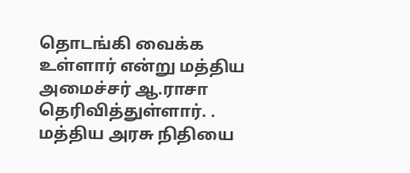தொடங்கி வைக்க உள்ளார் என்று மத்திய அமைச்சர் ஆ.ராசா தெரிவித்துள்ளார். . மத்திய அரசு நிதியை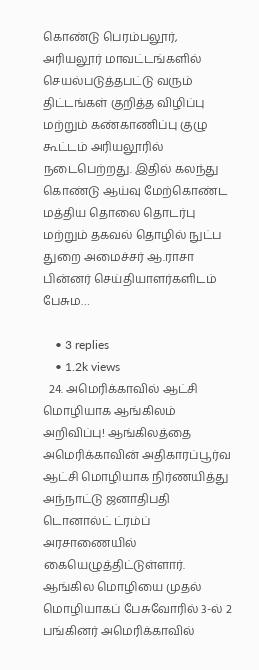கொண்டு பெரம்பலூர், அரியலூர் மாவட்டங்களில் செயல்படுத்தபட்டு வரும் திட்டங்கள் குறித்த விழிப்பு மற்றும் கண்காணிப்பு குழு கூட்டம் அரியலூரில் நடைபெற்றது. இதில் கலந்து கொண்டு ஆய்வு மேற்கொண்ட மத்திய தொலை தொடர்பு மற்றும் தகவல் தொழில் நுட்ப துறை அமைச்சர் ஆ.ராசா பின்னர் செய்தியாளர்களிடம் பேசும…

    • 3 replies
    • 1.2k views
  24. அமெரிக்காவில் ஆட்சி மொழியாக ஆங்கிலம் அறிவிப்பு! ஆங்கிலத்தை அமெரிக்காவின் அதிகாரப்பூர்வ ஆட்சி மொழியாக நிர்ணயித்து அந்நாட்டு ஜனாதிபதி டொனால்ட் ட்ரம்ப் அரசாணையில் கையெழுத்திட்டுள்ளார். ஆங்கில மொழியை முதல் மொழியாகப் பேசுவோரில் 3-ல் 2 பங்கினர் அமெரிக்காவில்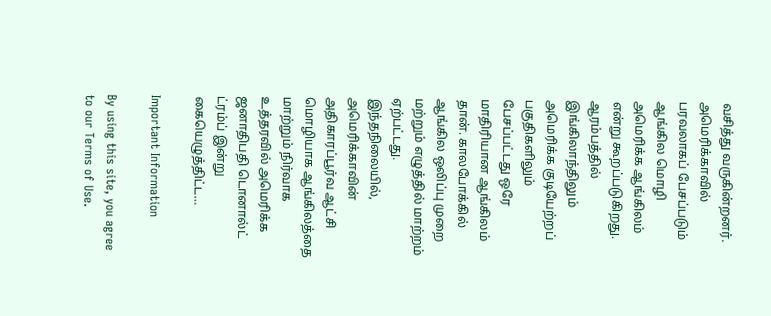வசித்து வருகின்றனர். அமெரிக்காவில் பரவலாகப் பேசப்படும் ஆங்கில மொழி அமெரிக்க ஆங்கிலம் என்று கூறப்படுகிறது. ஆரம்பத்தில் இங்கிலாந்திலும் அமெரிக்க குடியேற்றப் பகுதிகளிலும் பேசப்பட்டது ஒரே மாதிரியான ஆங்கிலம் தான். காலபோக்கில் ஆங்கில ஒலிப்பு முறை மற்றும் எழுத்தில் மாற்றம் ஏற்பட்டது. இந்தநிலையில், அமெரிக்காவின் அதிகாரப்பூர்வ ஆட்சி மொழியாக ஆங்கிலத்தை மாற்றும் நிர்வாக உத்தரவில் அமெரிக்க ஜனாதிபதி டொனால்ட் ட்ரம்ப் இன்று கையெழுத்திட்ட…

Important Information

By using this site, you agree to our Terms of Use.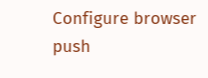Configure browser push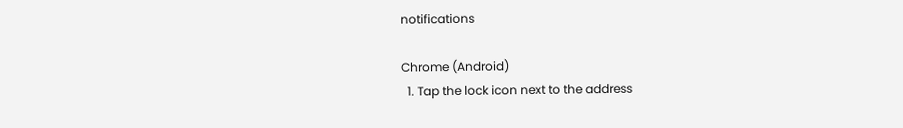notifications

Chrome (Android)
  1. Tap the lock icon next to the address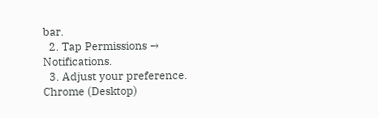bar.
  2. Tap Permissions → Notifications.
  3. Adjust your preference.
Chrome (Desktop)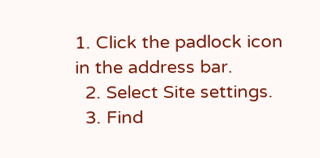1. Click the padlock icon in the address bar.
  2. Select Site settings.
  3. Find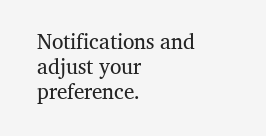Notifications and adjust your preference.